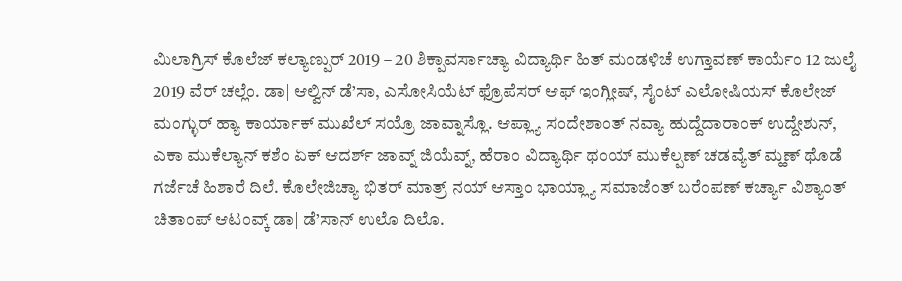ಮಿಲಾಗ್ರಿಸ್ ಕೊಲೆಜ್ ಕಲ್ಯಾಣ್ಪುರ್ 2019 – 20 ಶಿಕ್ಪಾವರ್ಸಾಚ್ಯಾ ವಿದ್ಯಾರ್ಥಿ ಹಿತ್ ಮಂಡಳಿಚೆ ಉಗ್ತಾವಣ್ ಕಾರ್ಯೆಂ 12 ಜುಲೈ 2019 ವೆರ್ ಚಲ್ಲೆಂ. ಡಾ| ಆಲ್ವಿನ್ ಡೆ’ಸಾ, ಎಸೋಸಿಯೆಟ್ ಫ್ರೊಪೆಸರ್ ಆಫ್ ಇಂಗ್ಲೀಷ್, ಸೈಂಟ್ ಎಲೋಷಿಯಸ್ ಕೊಲೇಜ್ ಮಂಗ್ಳುರ್ ಹ್ಯಾ ಕಾರ್ಯಾಕ್ ಮುಖೆಲ್ ಸಯ್ರೊ ಜಾವ್ನಾಸ್ಲೊ. ಆಪ್ಲ್ಯಾ ಸಂದೇಶಾಂತ್ ನವ್ಯಾ ಹುದ್ದೆದಾರಾಂಕ್ ಉದ್ದೇಶುನ್, ಎಕಾ ಮುಕೆಲ್ಯಾನ್ ಕಶೆಂ ಏಕ್ ಆದರ್ಶ್ ಜಾವ್ನ್ ಜಿಯೆವ್ನ್, ಹೆರಾಂ ವಿದ್ಯಾರ್ಥಿ ಥಂಯ್ ಮುಕೆಲ್ಪಣ್ ಚಡವ್ಯೆತ್ ಮ್ಹಣ್ ಥೊಡೆ ಗರ್ಜೆಚೆ ಹಿಶಾರೆ ದಿಲೆ. ಕೊಲೇಜಿಚ್ಯಾ ಭಿತರ್ ಮಾತ್ರ್ ನಯ್ ಆಸ್ತಾಂ ಭಾಯ್ಲ್ಯಾ ಸಮಾಜೆಂತ್ ಬರೆಂಪಣ್ ಕರ್ಚ್ಯಾ ವಿಶ್ಯಾಂತ್ ಚಿತಾಂಪ್ ಆಟಂವ್ಕ್ ಡಾ| ಡೆ’ಸಾನ್ ಉಲೊ ದಿಲೊ.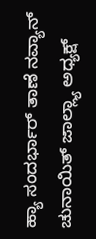ಹ್ಯಾ ಸಂದರ್ಭಾರ್ ತಾಣೆ ನವ್ಯಾನ್ ಚುನಾಯಿತ್ ಜಾಲ್ಲ್ಯಾ ಅಧ್ಯಕ್ಷ್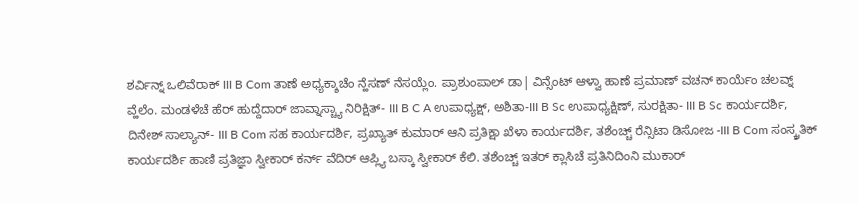ಶರ್ವಿನ್ನ್ ಒಲಿವೆರಾಕ್ III B Com ತಾಣೆ ಅಧ್ಯಕ್ಶಾಚೆಂ ನ್ಹೆಸಣ್ ನೆಸಯ್ಲೆಂ. ಪ್ರಾಶುಂಪಾಲ್ ಡಾ| ವಿನ್ಸೆಂಟ್ ಆಳ್ವಾ ಹಾಣೆ ಪ್ರಮಾಣ್ ವಚನ್ ಕಾರ್ಯೆಂ ಚಲವ್ನ್ ವ್ಹೆಲೆಂ. ಮಂಡಳೆಚೆ ಹೆರ್ ಹುದ್ದೆದಾರ್ ಜಾವ್ನಾಸ್ಚ್ಯಾ ನಿರಿಕ್ಷಿತ್- III B C A ಉಪಾಧ್ಯಕ್ಷ್, ಅಶಿತಾ-III B Sc ಉಪಾಧ್ಯಕ್ಷಿಣ್, ಸುರಕ್ಷಿತಾ- III B Sc ಕಾರ್ಯದರ್ಶಿ, ದಿನೇಶ್ ಸಾಲ್ಯಾನ್- III B Com ಸಹ ಕಾರ್ಯದರ್ಶಿ, ಪ್ರಖ್ಯಾತ್ ಕುಮಾರ್ ಆನಿ ಪ್ರತಿಕ್ಷಾ ಖೆಳಾ ಕಾರ್ಯದರ್ಶಿ, ತಶೆಂಚ್ಚ್ ರೆನ್ಸಿಟಾ ಡಿಸೋಜ -III B Com ಸಂಸ್ಕ್ರತಿಕ್ ಕಾರ್ಯದರ್ಶಿ ಹಾಣಿ ಪ್ರತಿಜ್ಞಾ ಸ್ವೀಕಾರ್ ಕರ್ನ್ ವೆದಿರ್ ಆಪ್ಲ್ಯಿ ಬಸ್ಕಾ ಸ್ವೀಕಾರ್ ಕೆಲಿ. ತಶೆಂಚ್ಚ್ ಇತರ್ ಕ್ಲಾಸಿಚೆ ಪ್ರತಿನಿದಿಂನಿ ಮುಕಾರ್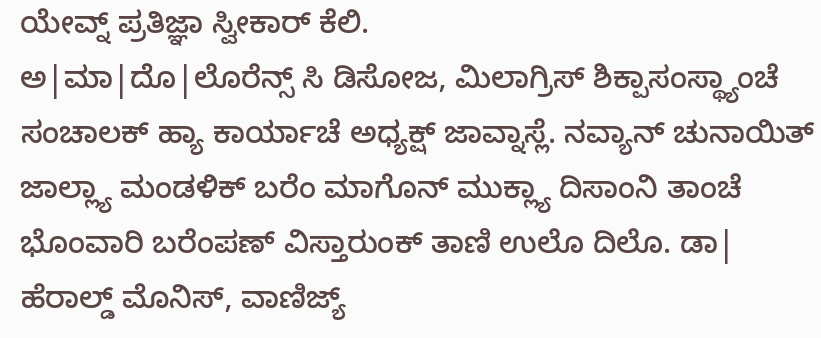ಯೇವ್ನ್ ಪ್ರತಿಜ್ಞಾ ಸ್ವೀಕಾರ್ ಕೆಲಿ.
ಅ|ಮಾ|ದೊ|ಲೊರೆನ್ಸ್ ಸಿ ಡಿಸೋಜ, ಮಿಲಾಗ್ರಿಸ್ ಶಿಕ್ಪಾಸಂಸ್ಥ್ಯಾಂಚೆ ಸಂಚಾಲಕ್ ಹ್ಯಾ ಕಾರ್ಯಾಚೆ ಅಧ್ಯಕ್ಷ್ ಜಾವ್ನಾಸ್ಲೆ. ನವ್ಯಾನ್ ಚುನಾಯಿತ್ ಜಾಲ್ಲ್ಯಾ ಮಂಡಳಿಕ್ ಬರೆಂ ಮಾಗೊನ್ ಮುಕ್ಲ್ಯಾ ದಿಸಾಂನಿ ತಾಂಚೆ ಭೊಂವಾರಿ ಬರೆಂಪಣ್ ವಿಸ್ತಾರುಂಕ್ ತಾಣಿ ಉಲೊ ದಿಲೊ. ಡಾ| ಹೆರಾಲ್ಡ್ ಮೊನಿಸ್, ವಾಣಿಜ್ಯ್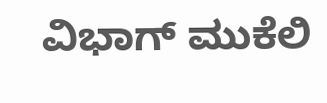ವಿಭಾಗ್ ಮುಕೆಲಿ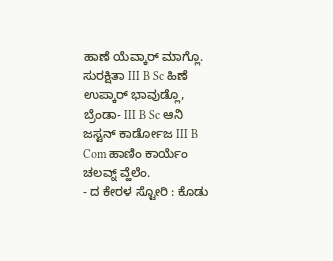ಹಾಣೆ ಯೆವ್ಕಾರ್ ಮಾಗ್ಲೊ. ಸುರಕ್ಷಿತಾ III B Sc ಹಿಣೆ ಉಪ್ಕಾರ್ ಭಾವುಡ್ಲೊ, ಬ್ರೆಂಡಾ- III B Sc ಆನಿ ಜಸ್ಟನ್ ಕಾರ್ಡೋಜ III B Com ಹಾಣಿಂ ಕಾರ್ಯೆಂ ಚಲವ್ನ್ ವ್ಹೆಲೆಂ.
- ದ ಕೇರಳ ಸ್ಟೋರಿ : ಕೊಡು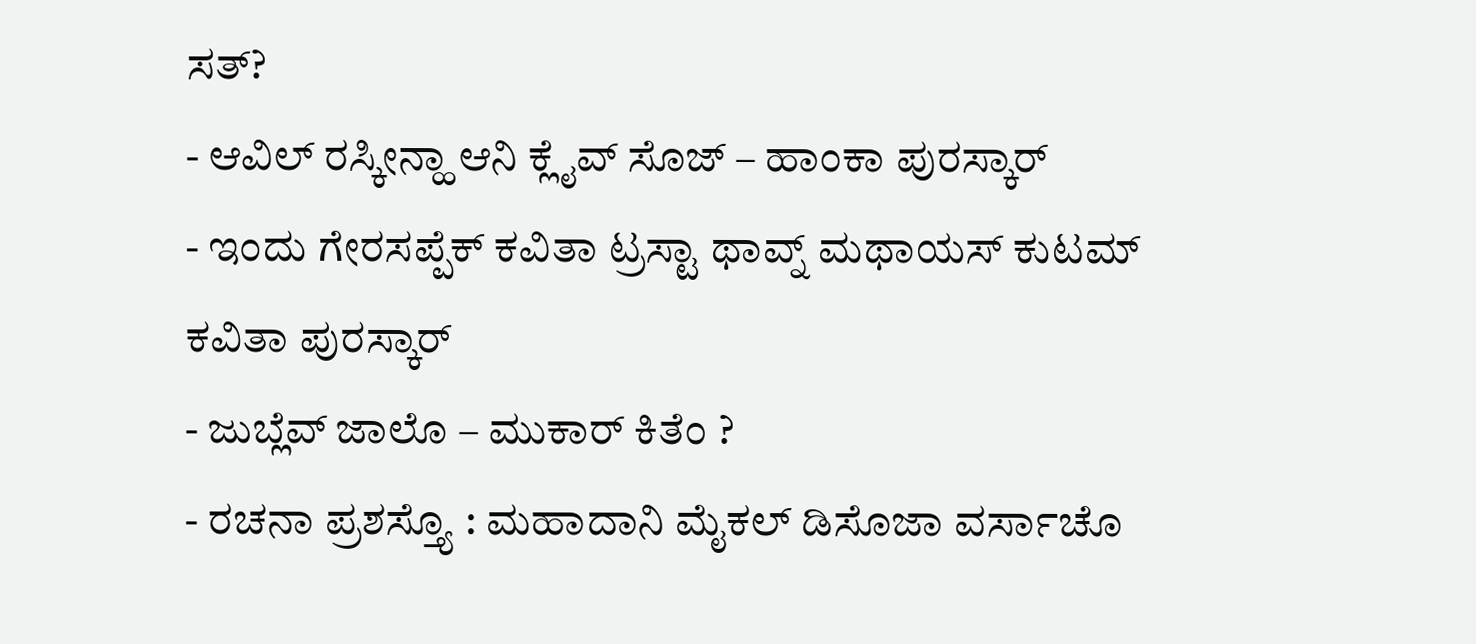ಸತ್?
- ಆವಿಲ್ ರಸ್ಕೀನ್ಹಾ ಆನಿ ಕ್ಲೈವ್ ಸೊಜ್ – ಹಾಂಕಾ ಪುರಸ್ಕಾರ್
- ಇಂದು ಗೇರಸಪ್ಪೆಕ್ ಕವಿತಾ ಟ್ರಸ್ಟಾ ಥಾವ್ನ್ ಮಥಾಯಸ್ ಕುಟಮ್ ಕವಿತಾ ಪುರಸ್ಕಾರ್
- ಜುಬ್ಲೆವ್ ಜಾಲೊ – ಮುಕಾರ್ ಕಿತೆಂ ?
- ರಚನಾ ಪ್ರಶಸ್ತ್ಯೊ : ಮಹಾದಾನಿ ಮೈಕಲ್ ಡಿಸೊಜಾ ವರ್ಸಾಚೊ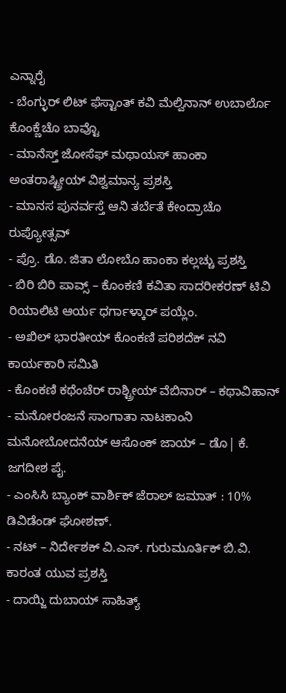ಎನ್ನಾರೈ
- ಬೆಂಗ್ಳುರ್ ಲಿಟ್ ಫೆಸ್ಟಾಂತ್ ಕವಿ ಮೆಲ್ವಿನಾನ್ ಉಬಾರ್ಲೊ ಕೊಂಕ್ಣೆಚೊ ಬಾವ್ಟೊ
- ಮಾನೆಸ್ತ್ ಜೋಸೆಫ್ ಮಥಾಯಸ್ ಹಾಂಕಾ ಅಂತರಾಷ್ಟ್ರೀಯ್ ವಿಶ್ವಮಾನ್ಯ ಪ್ರಶಸ್ತಿ
- ಮಾನಸ ಪುನರ್ವಸ್ತೆ ಆನಿ ತರ್ಬೆತೆ ಕೇಂದ್ರಾಚೊ ರುಪ್ಯೋತ್ಸವ್
- ಪ್ರೊ. ಡೊ. ಜಿತಾ ಲೋಬೊ ಹಾಂಕಾ ಕಲ್ಲಚ್ಚು ಪ್ರಶಸ್ತಿ
- ಬಿರಿ ಬಿರಿ ಪಾವ್ಸ್ – ಕೊಂಕಣಿ ಕವಿತಾ ಸಾದರೀಕರಣ್ ಟಿವಿ ರಿಯಾಲಿಟಿ ಆರ್ಯ ಧರ್ಗಾಳ್ಕಾರ್ ಪಯ್ಲೆಂ.
- ಅಖಿಲ್ ಭಾರತೀಯ್ ಕೊಂಕಣಿ ಪರಿಶದೆಕ್ ನವಿ ಕಾರ್ಯಕಾರಿ ಸಮಿತಿ
- ಕೊಂಕಣಿ ಕಥೆಂಚೆರ್ ರಾಶ್ಟ್ರೀಯ್ ವೆಬಿನಾರ್ – ಕಥಾವಿಹಾನ್
- ಮನೋರಂಜನೆ ಸಾಂಗಾತಾ ನಾಟಕಾಂನಿ ಮನೋಬೋದನೆಯ್ ಆಸೊಂಕ್ ಜಾಯ್ – ಡೊ| ಕೆ. ಜಗದೀಶ ಪೈ.
- ಎಂಸಿಸಿ ಬ್ಯಾಂಕ್ ವಾರ್ಶಿಕ್ ಜೆರಾಲ್ ಜಮಾತ್ : 10% ಡಿವಿಡೆಂಡ್ ಘೋಶಣ್.
- ನಟ್ – ನಿರ್ದೇಶಕ್ ವಿ.ಎಸ್. ಗುರುಮೂರ್ತಿಕ್ ಬಿ.ವಿ. ಕಾರಂತ ಯುವ ಪ್ರಶಸ್ತಿ
- ದಾಯ್ಜಿ ದುಬಾಯ್ ಸಾಹಿತ್ಯ್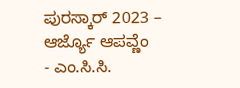ಪುರಸ್ಕಾರ್ 2023 – ಆರ್ಜ್ಯೊ ಆಪವ್ಣೆಂ
- ಎಂ.ಸಿ.ಸಿ.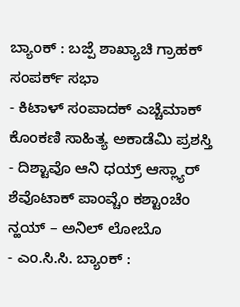ಬ್ಯಾಂಕ್ : ಬಜ್ಪೆ ಶಾಖ್ಯಾಚಿ ಗ್ರಾಹಕ್ ಸಂಪರ್ಕ್ ಸಭಾ
- ಕಿಟಾಳ್ ಸಂಪಾದಕ್ ಎಚ್ಚೆಮಾಕ್ ಕೊಂಕಣಿ ಸಾಹಿತ್ಯ ಅಕಾಡೆಮಿ ಪ್ರಶಸ್ತಿ
- ದಿಶ್ಟಾವೊ ಆನಿ ಧಯ್ರ್ ಆಸ್ಲ್ಯಾರ್ ಶೆವೊಟಾಕ್ ಪಾಂವ್ಚೆಂ ಕಶ್ಟಾಂಚೆಂ ನ್ಹಯ್ – ಅನಿಲ್ ಲೋಬೊ
- ಎಂ.ಸಿ.ಸಿ. ಬ್ಯಾಂಕ್ :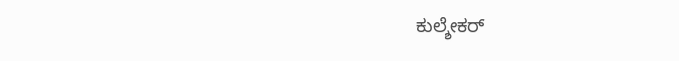ಕುಲ್ಶೇಕರ್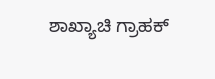ಶಾಖ್ಯಾಚಿ ಗ್ರಾಹಕ್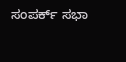ಸಂಪರ್ಕ್ ಸಭಾ